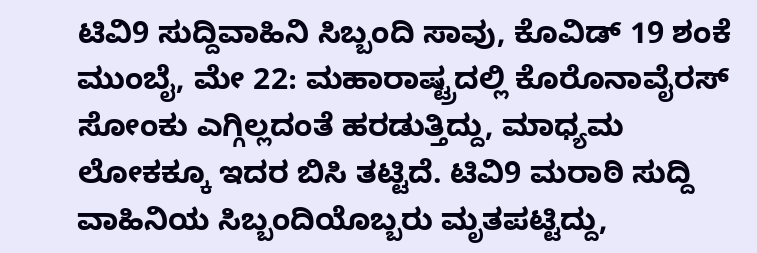ಟಿವಿ9 ಸುದ್ದಿವಾಹಿನಿ ಸಿಬ್ಬಂದಿ ಸಾವು, ಕೊವಿಡ್ 19 ಶಂಕೆ
ಮುಂಬೈ, ಮೇ 22: ಮಹಾರಾಷ್ಟ್ರದಲ್ಲಿ ಕೊರೊನಾವೈರಸ್ ಸೋಂಕು ಎಗ್ಗಿಲ್ಲದಂತೆ ಹರಡುತ್ತಿದ್ದು, ಮಾಧ್ಯಮ ಲೋಕಕ್ಕೂ ಇದರ ಬಿಸಿ ತಟ್ಟಿದೆ. ಟಿವಿ9 ಮರಾಠಿ ಸುದ್ದಿ ವಾಹಿನಿಯ ಸಿಬ್ಬಂದಿಯೊಬ್ಬರು ಮೃತಪಟ್ಟಿದ್ದು,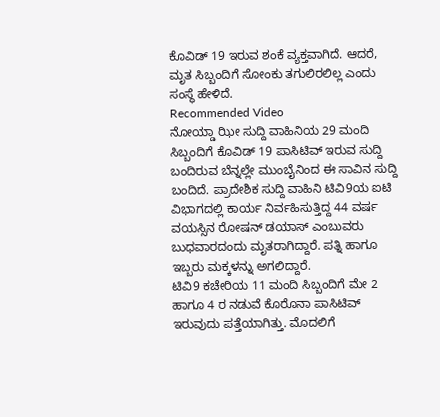ಕೊವಿಡ್ 19 ಇರುವ ಶಂಕೆ ವ್ಯಕ್ತವಾಗಿದೆ. ಆದರೆ, ಮೃತ ಸಿಬ್ಬಂದಿಗೆ ಸೋಂಕು ತಗುಲಿರಲಿಲ್ಲ ಎಂದು ಸಂಸ್ಥೆ ಹೇಳಿದೆ.
Recommended Video
ನೋಯ್ಡಾ ಝೀ ಸುದ್ದಿ ವಾಹಿನಿಯ 29 ಮಂದಿ ಸಿಬ್ಬಂದಿಗೆ ಕೊವಿಡ್ 19 ಪಾಸಿಟಿವ್ ಇರುವ ಸುದ್ದಿ ಬಂದಿರುವ ಬೆನ್ನಲ್ಲೇ ಮುಂಬೈನಿಂದ ಈ ಸಾವಿನ ಸುದ್ದಿ ಬಂದಿದೆ. ಪ್ರಾದೇಶಿಕ ಸುದ್ದಿ ವಾಹಿನಿ ಟಿವಿ9ಯ ಐಟಿ ವಿಭಾಗದಲ್ಲಿ ಕಾರ್ಯ ನಿರ್ವಹಿಸುತ್ತಿದ್ದ 44 ವರ್ಷ ವಯಸ್ಸಿನ ರೋಷನ್ ಡಯಾಸ್ ಎಂಬುವರು ಬುಧವಾರದಂದು ಮೃತರಾಗಿದ್ದಾರೆ. ಪತ್ನಿ ಹಾಗೂ ಇಬ್ಬರು ಮಕ್ಕಳನ್ನು ಅಗಲಿದ್ದಾರೆ.
ಟಿವಿ9 ಕಚೇರಿಯ 11 ಮಂದಿ ಸಿಬ್ಬಂದಿಗೆ ಮೇ 2 ಹಾಗೂ 4 ರ ನಡುವೆ ಕೊರೊನಾ ಪಾಸಿಟಿವ್ ಇರುವುದು ಪತ್ತೆಯಾಗಿತ್ತು. ಮೊದಲಿಗೆ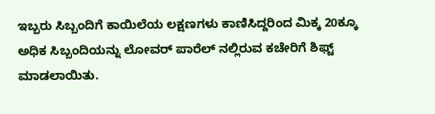ಇಬ್ಬರು ಸಿಬ್ಬಂದಿಗೆ ಕಾಯಿಲೆಯ ಲಕ್ಷಣಗಳು ಕಾಣಿಸಿದ್ದರಿಂದ ಮಿಕ್ಕ 20ಕ್ಕೂ ಅಧಿಕ ಸಿಬ್ಬಂದಿಯನ್ನು ಲೋವರ್ ಪಾರೆಲ್ ನಲ್ಲಿರುವ ಕಚೇರಿಗೆ ಶಿಫ್ಟ್ ಮಾಡಲಾಯಿತು.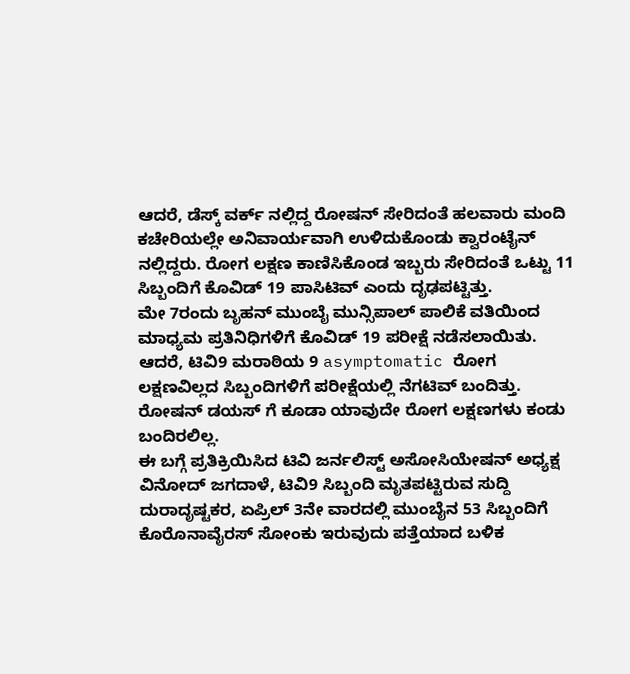ಆದರೆ, ಡೆಸ್ಕ್ ವರ್ಕ್ ನಲ್ಲಿದ್ದ ರೋಷನ್ ಸೇರಿದಂತೆ ಹಲವಾರು ಮಂದಿ ಕಚೇರಿಯಲ್ಲೇ ಅನಿವಾರ್ಯವಾಗಿ ಉಳಿದುಕೊಂಡು ಕ್ವಾರಂಟೈನ್ ನಲ್ಲಿದ್ದರು. ರೋಗ ಲಕ್ಷಣ ಕಾಣಿಸಿಕೊಂಡ ಇಬ್ಬರು ಸೇರಿದಂತೆ ಒಟ್ಟು 11 ಸಿಬ್ಬಂದಿಗೆ ಕೊವಿಡ್ 19 ಪಾಸಿಟಿವ್ ಎಂದು ದೃಢಪಟ್ಟಿತ್ತು.
ಮೇ 7ರಂದು ಬೃಹನ್ ಮುಂಬೈ ಮುನ್ಸಿಪಾಲ್ ಪಾಲಿಕೆ ವತಿಯಿಂದ ಮಾಧ್ಯಮ ಪ್ರತಿನಿಧಿಗಳಿಗೆ ಕೊವಿಡ್ 19 ಪರೀಕ್ಷೆ ನಡೆಸಲಾಯಿತು. ಆದರೆ, ಟಿವಿ9 ಮರಾಠಿಯ 9 asymptomatic ರೋಗ ಲಕ್ಷಣವಿಲ್ಲದ ಸಿಬ್ಬಂದಿಗಳಿಗೆ ಪರೀಕ್ಷೆಯಲ್ಲಿ ನೆಗಟಿವ್ ಬಂದಿತ್ತು. ರೋಷನ್ ಡಯಸ್ ಗೆ ಕೂಡಾ ಯಾವುದೇ ರೋಗ ಲಕ್ಷಣಗಳು ಕಂಡು ಬಂದಿರಲಿಲ್ಲ.
ಈ ಬಗ್ಗೆ ಪ್ರತಿಕ್ರಿಯಿಸಿದ ಟಿವಿ ಜರ್ನಲಿಸ್ಟ್ ಅಸೋಸಿಯೇಷನ್ ಅಧ್ಯಕ್ಷ ವಿನೋದ್ ಜಗದಾಳೆ, ಟಿವಿ9 ಸಿಬ್ಬಂದಿ ಮೃತಪಟ್ಟಿರುವ ಸುದ್ದಿ ದುರಾದೃಷ್ಟಕರ, ಏಪ್ರಿಲ್ 3ನೇ ವಾರದಲ್ಲಿ ಮುಂಬೈನ 53 ಸಿಬ್ಬಂದಿಗೆ ಕೊರೊನಾವೈರಸ್ ಸೋಂಕು ಇರುವುದು ಪತ್ತೆಯಾದ ಬಳಿಕ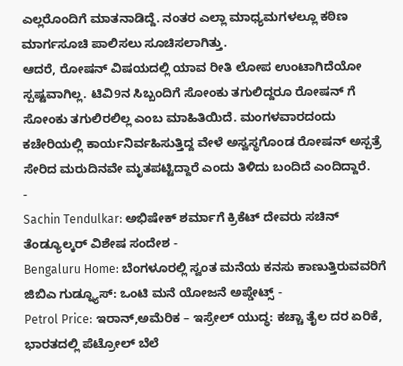ಎಲ್ಲರೊಂದಿಗೆ ಮಾತನಾಡಿದ್ದೆ. ನಂತರ ಎಲ್ಲಾ ಮಾಧ್ಯಮಗಳಲ್ಲೂ ಕಠಿಣ ಮಾರ್ಗಸೂಚಿ ಪಾಲಿಸಲು ಸೂಚಿಸಲಾಗಿತ್ತು.
ಆದರೆ, ರೋಷನ್ ವಿಷಯದಲ್ಲಿ ಯಾವ ರೀತಿ ಲೋಪ ಉಂಟಾಗಿದೆಯೋ ಸ್ಪಷ್ಟವಾಗಿಲ್ಲ. ಟಿವಿ9ನ ಸಿಬ್ಬಂದಿಗೆ ಸೋಂಕು ತಗುಲಿದ್ದರೂ ರೋಷನ್ ಗೆ ಸೋಂಕು ತಗುಲಿರಲಿಲ್ಲ ಎಂಬ ಮಾಹಿತಿಯಿದೆ. ಮಂಗಳವಾರದಂದು ಕಚೇರಿಯಲ್ಲಿ ಕಾರ್ಯನಿರ್ವಹಿಸುತ್ತಿದ್ದ ವೇಳೆ ಅಸ್ವಸ್ಥಗೊಂಡ ರೋಷನ್ ಅಸ್ಪತ್ರೆ ಸೇರಿದ ಮರುದಿನವೇ ಮೃತಪಟ್ಟಿದ್ದಾರೆ ಎಂದು ತಿಳಿದು ಬಂದಿದೆ ಎಂದಿದ್ದಾರೆ.
-
Sachin Tendulkar: ಅಭಿಷೇಕ್ ಶರ್ಮಾಗೆ ಕ್ರಿಕೆಟ್ ದೇವರು ಸಚಿನ್ ತೆಂಡ್ಯೂಲ್ಕರ್ ವಿಶೇಷ ಸಂದೇಶ -
Bengaluru Home: ಬೆಂಗಳೂರಲ್ಲಿ ಸ್ವಂತ ಮನೆಯ ಕನಸು ಕಾಣುತ್ತಿರುವವರಿಗೆ ಜಿಬಿಎ ಗುಡ್ನ್ಯೂಸ್: ಒಂಟಿ ಮನೆ ಯೋಜನೆ ಅಪ್ಡೇಟ್ಸ್ -
Petrol Price: ಇರಾನ್,ಅಮೆರಿಕ – ಇಸ್ರೇಲ್ ಯುದ್ಧ: ಕಚ್ಚಾ ತೈಲ ದರ ಏರಿಕೆ, ಭಾರತದಲ್ಲಿ ಪೆಟ್ರೋಲ್ ಬೆಲೆ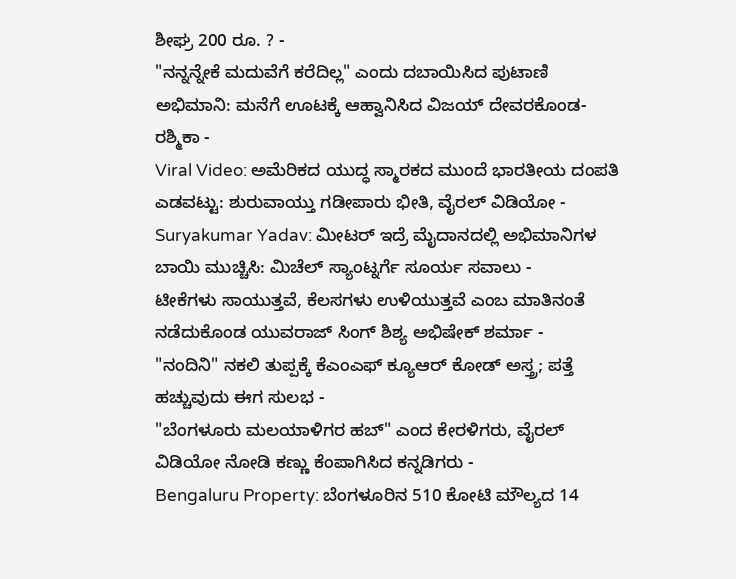ಶೀಘ್ರ 200 ರೂ. ? -
"ನನ್ನನ್ನೇಕೆ ಮದುವೆಗೆ ಕರೆದಿಲ್ಲ" ಎಂದು ದಬಾಯಿಸಿದ ಪುಟಾಣಿ ಅಭಿಮಾನಿ: ಮನೆಗೆ ಊಟಕ್ಕೆ ಆಹ್ವಾನಿಸಿದ ವಿಜಯ್ ದೇವರಕೊಂಡ-ರಶ್ಮಿಕಾ -
Viral Video: ಅಮೆರಿಕದ ಯುದ್ಧ ಸ್ಮಾರಕದ ಮುಂದೆ ಭಾರತೀಯ ದಂಪತಿ ಎಡವಟ್ಟು: ಶುರುವಾಯ್ತು ಗಡೀಪಾರು ಭೀತಿ, ವೈರಲ್ ವಿಡಿಯೋ -
Suryakumar Yadav: ಮೀಟರ್ ಇದ್ರೆ ಮೈದಾನದಲ್ಲಿ ಅಭಿಮಾನಿಗಳ ಬಾಯಿ ಮುಚ್ಚಿಸಿ: ಮಿಚೆಲ್ ಸ್ಯಾಂಟ್ನರ್ಗೆ ಸೂರ್ಯ ಸವಾಲು -
ಟೀಕೆಗಳು ಸಾಯುತ್ತವೆ, ಕೆಲಸಗಳು ಉಳಿಯುತ್ತವೆ ಎಂಬ ಮಾತಿನಂತೆ ನಡೆದುಕೊಂಡ ಯುವರಾಜ್ ಸಿಂಗ್ ಶಿಶ್ಯ ಅಭಿಷೇಕ್ ಶರ್ಮಾ -
"ನಂದಿನಿ" ನಕಲಿ ತುಪ್ಪಕ್ಕೆ ಕೆಎಂಎಫ್ ಕ್ಯೂಆರ್ ಕೋಡ್ ಅಸ್ತ್ರ; ಪತ್ತೆ ಹಚ್ಚುವುದು ಈಗ ಸುಲಭ -
"ಬೆಂಗಳೂರು ಮಲಯಾಳಿಗರ ಹಬ್" ಎಂದ ಕೇರಳಿಗರು, ವೈರಲ್ ವಿಡಿಯೋ ನೋಡಿ ಕಣ್ಣು ಕೆಂಪಾಗಿಸಿದ ಕನ್ನಡಿಗರು -
Bengaluru Property: ಬೆಂಗಳೂರಿನ 510 ಕೋಟಿ ಮೌಲ್ಯದ 14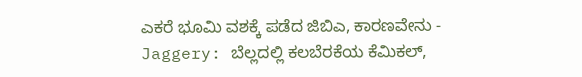ಎಕರೆ ಭೂಮಿ ವಶಕ್ಕೆ ಪಡೆದ ಜಿಬಿಎ, ಕಾರಣವೇನು -
Jaggery: ಬೆಲ್ಲದಲ್ಲಿ ಕಲಬೆರಕೆಯ ಕೆಮಿಕಲ್,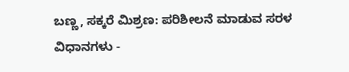ಬಣ್ಣ, ಸಕ್ಕರೆ ಮಿಶ್ರಣ: ಪರಿಶೀಲನೆ ಮಾಡುವ ಸರಳ ವಿಧಾನಗಳು -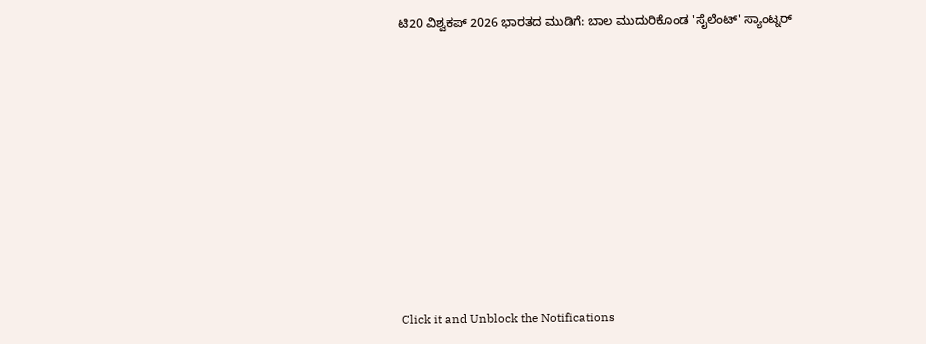ಟಿ20 ವಿಶ್ವಕಪ್ 2026 ಭಾರತದ ಮುಡಿಗೆ: ಬಾಲ ಮುದುರಿಕೊಂಡ 'ಸೈಲೆಂಟ್' ಸ್ಯಾಂಟ್ನರ್












Click it and Unblock the Notifications